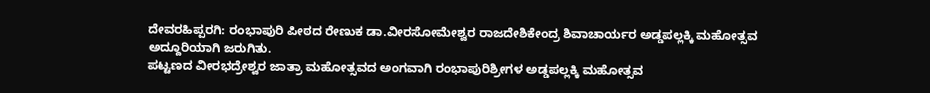ದೇವರಹಿಪ್ಪರಗಿ: ರಂಭಾಪುರಿ ಪೀಠದ ರೇಣುಕ ಡಾ.ವೀರಸೋಮೇಶ್ವರ ರಾಜದೇಶಿಕೇಂದ್ರ ಶಿವಾಚಾರ್ಯರ ಅಡ್ಡಪಲ್ಲಕ್ಕಿ ಮಹೋತ್ಸವ ಅದ್ದೂರಿಯಾಗಿ ಜರುಗಿತು.
ಪಟ್ಟಣದ ವೀರಭದ್ರೇಶ್ವರ ಜಾತ್ರಾ ಮಹೋತ್ಸವದ ಅಂಗವಾಗಿ ರಂಭಾಪುರಿಶ್ರೀಗಳ ಅಡ್ಡಪಲ್ಲಕ್ಕಿ ಮಹೋತ್ಸವ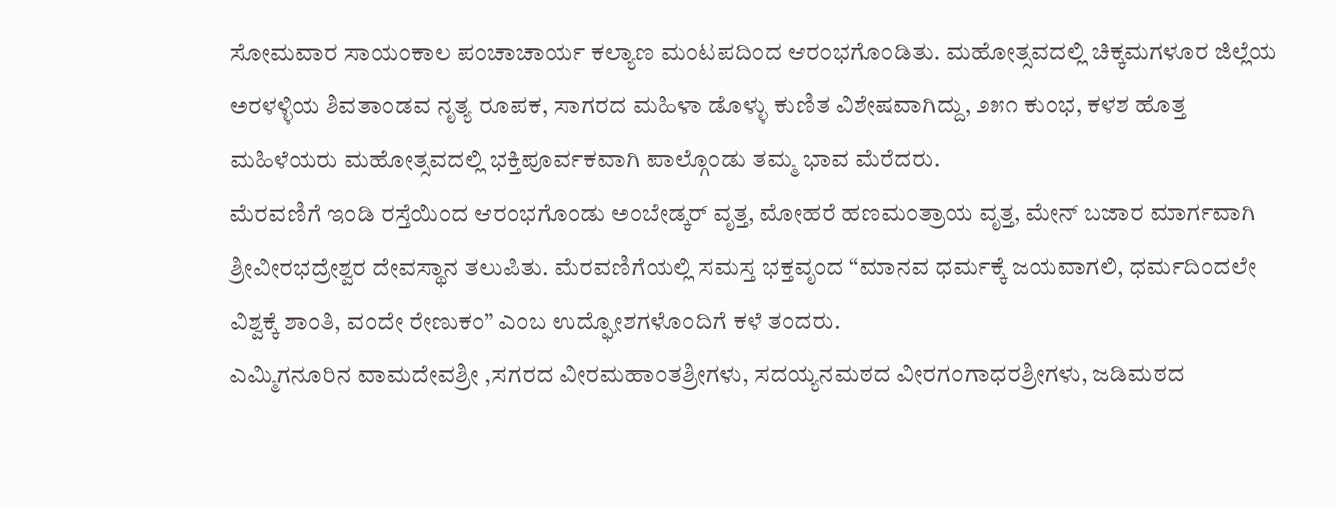ಸೋಮವಾರ ಸಾಯಂಕಾಲ ಪಂಚಾಚಾರ್ಯ ಕಲ್ಯಾಣ ಮಂಟಪದಿಂದ ಆರಂಭಗೊಂಡಿತು. ಮಹೋತ್ಸವದಲ್ಲಿ ಚಿಕ್ಕಮಗಳೂರ ಜಿಲ್ಲೆಯ ಅರಳಳ್ಳಿಯ ಶಿವತಾಂಡವ ನೃತ್ಯ ರೂಪಕ, ಸಾಗರದ ಮಹಿಳಾ ಡೊಳ್ಳು ಕುಣಿತ ವಿಶೇಷವಾಗಿದ್ದು, ೨೫೧ ಕುಂಭ, ಕಳಶ ಹೊತ್ತ ಮಹಿಳೆಯರು ಮಹೋತ್ಸವದಲ್ಲಿ ಭಕ್ತಿಪೂರ್ವಕವಾಗಿ ಪಾಲ್ಗೊಂಡು ತಮ್ಮ ಭಾವ ಮೆರೆದರು.
ಮೆರವಣಿಗೆ ಇಂಡಿ ರಸ್ತೆಯಿಂದ ಆರಂಭಗೊಂಡು ಅಂಬೇಡ್ಕರ್ ವೃತ್ತ, ಮೋಹರೆ ಹಣಮಂತ್ರಾಯ ವೃತ್ತ, ಮೇನ್ ಬಜಾರ ಮಾರ್ಗವಾಗಿ ಶ್ರೀವೀರಭದ್ರೇಶ್ವರ ದೇವಸ್ಥಾನ ತಲುಪಿತು. ಮೆರವಣಿಗೆಯಲ್ಲಿ ಸಮಸ್ತ ಭಕ್ತವೃಂದ “ಮಾನವ ಧರ್ಮಕ್ಕೆ ಜಯವಾಗಲಿ, ಧರ್ಮದಿಂದಲೇ ವಿಶ್ವಕ್ಕೆ ಶಾಂತಿ, ವಂದೇ ರೇಣುಕಂ” ಎಂಬ ಉದ್ಘೋಶಗಳೊಂದಿಗೆ ಕಳೆ ತಂದರು.
ಎಮ್ಮಿಗನೂರಿನ ವಾಮದೇವಶ್ರೀ ,ಸಗರದ ವೀರಮಹಾಂತಶ್ರೀಗಳು, ಸದಯ್ಯನಮಠದ ವೀರಗಂಗಾಧರಶ್ರೀಗಳು, ಜಡಿಮಠದ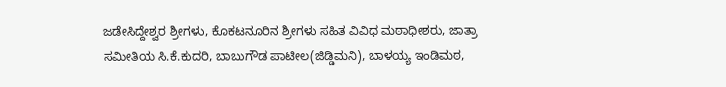ಜಡೇಸಿದ್ದೇಶ್ವರ ಶ್ರೀಗಳು, ಕೊಕಟನೂರಿನ ಶ್ರೀಗಳು ಸಹಿತ ವಿವಿಧ ಮಠಾಧೀಶರು, ಜಾತ್ರಾ ಸಮೀತಿಯ ಸಿ.ಕೆ.ಕುದರಿ, ಬಾಬುಗೌಡ ಪಾಟೀಲ(ಜಿಡ್ಡಿಮನಿ), ಬಾಳಯ್ಯ ಇಂಡಿಮಠ,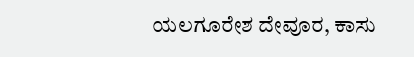ಯಲಗೂರೇಶ ದೇವೂರ, ಕಾಸು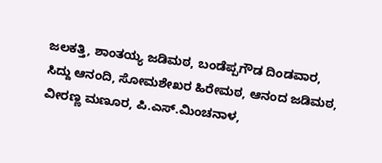ಜಲಕತ್ತಿ, ಶಾಂತಯ್ಯ ಜಡಿಮಠ, ಬಂಡೆಪ್ಪಗೌಡ ದಿಂಡವಾರ, ಸಿದ್ದು ಆನಂದಿ, ಸೋಮಶೇಖರ ಹಿರೇಮಠ, ಆನಂದ ಜಡಿಮಠ, ವೀರಣ್ಣ ಮಣೂರ, ಪಿ.ಎಸ್.ಮಿಂಚನಾಳ,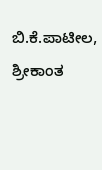ಬಿ.ಕೆ.ಪಾಟೀಲ, ಶ್ರೀಕಾಂತ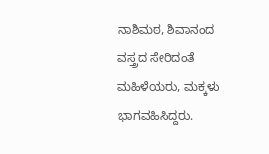ನಾಶಿಮಠ, ಶಿವಾನಂದ ವಸ್ತ್ರದ ಸೇರಿದಂತೆ ಮಹಿಳೆಯರು, ಮಕ್ಕಳು ಭಾಗವಹಿಸಿದ್ದರು.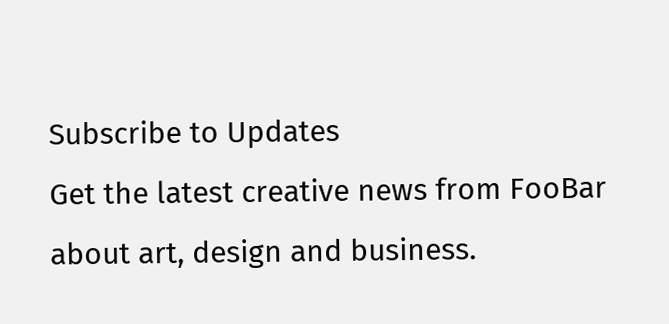Subscribe to Updates
Get the latest creative news from FooBar about art, design and business.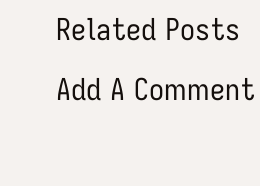Related Posts
Add A Comment